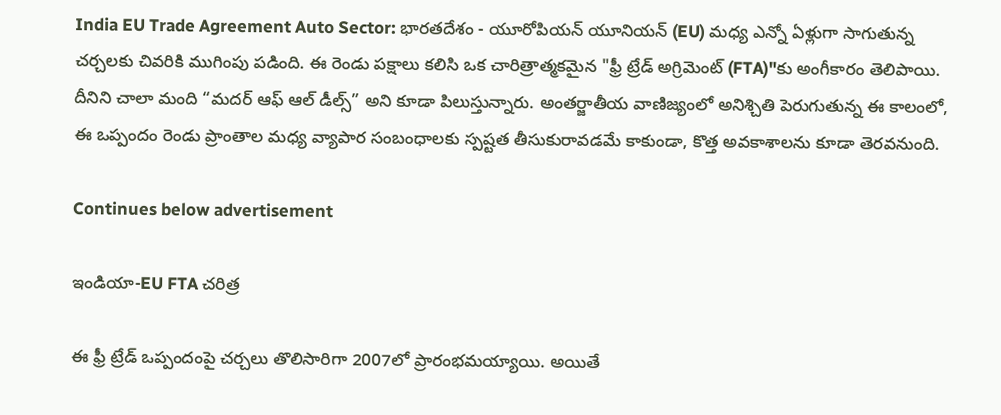India EU Trade Agreement Auto Sector: భారతదేశం - యూరోపియన్‌ యూనియన్‌ (EU) మధ్య ఎన్నో ఏళ్లుగా సాగుతున్న చర్చలకు చివరికి ముగింపు పడింది. ఈ రెండు పక్షాలు కలిసి ఒక చారిత్రాత్మకమైన "ఫ్రీ ట్రేడ్‌ అగ్రిమెంట్‌ (FTA)"కు అంగీకారం తెలిపాయి. దీనిని చాలా మంది “మదర్‌ ఆఫ్‌ ఆల్‌ డీల్స్‌” అని కూడా పిలుస్తున్నారు. అంతర్జాతీయ వాణిజ్యంలో అనిశ్చితి పెరుగుతున్న ఈ కాలంలో, ఈ ఒప్పందం రెండు ప్రాంతాల మధ్య వ్యాపార సంబంధాలకు స్పష్టత తీసుకురావడమే కాకుండా, కొత్త అవకాశాలను కూడా తెరవనుంది.

Continues below advertisement

ఇండియా-EU FTA చరిత్ర

ఈ ఫ్రీ ట్రేడ్‌ ఒప్పందంపై చర్చలు తొలిసారిగా 2007లో ప్రారంభమయ్యాయి. అయితే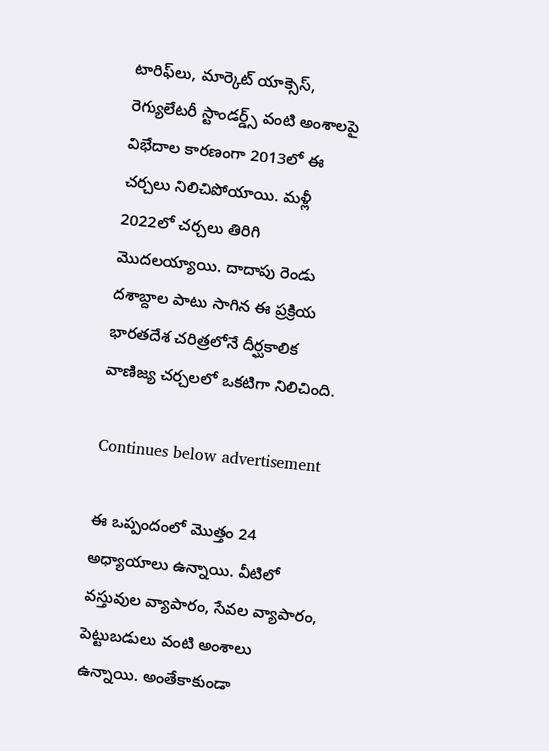టారిఫ్‌లు, మార్కెట్‌ యాక్సెస్‌, రెగ్యులేటరీ స్టాండర్డ్స్‌ వంటి అంశాలపై విభేదాల కారణంగా 2013లో ఈ చర్చలు నిలిచిపోయాయి. మళ్లీ 2022లో చర్చలు తిరిగి మొదలయ్యాయి. దాదాపు రెండు దశాబ్దాల పాటు సాగిన ఈ ప్రక్రియ భారతదేశ చరిత్రలోనే దీర్ఘకాలిక వాణిజ్య చర్చలలో ఒకటిగా నిలిచింది.

Continues below advertisement

ఈ ఒప్పందంలో మొత్తం 24 అధ్యాయాలు ఉన్నాయి. వీటిలో వస్తువుల వ్యాపారం, సేవల వ్యాపారం, పెట్టుబడులు వంటి అంశాలు ఉన్నాయి. అంతేకాకుండా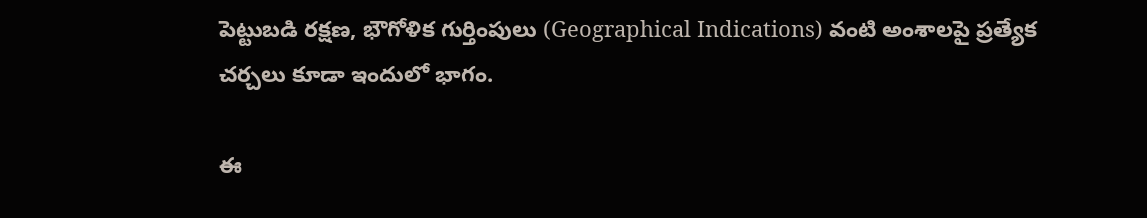పెట్టుబడి రక్షణ, భౌగోళిక గుర్తింపులు (Geographical Indications) వంటి అంశాలపై ప్రత్యేక చర్చలు కూడా ఇందులో భాగం.

ఈ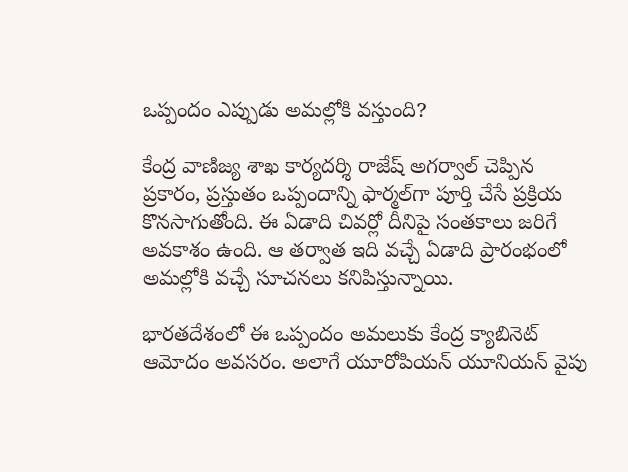ఒప్పందం ఎప్పుడు అమల్లోకి వస్తుంది?

కేంద్ర వాణిజ్య శాఖ కార్యదర్శి రాజేష్‌ అగర్వాల్‌ చెప్పిన ప్రకారం, ప్రస్తుతం ఒప్పందాన్ని ఫార్మల్‌గా పూర్తి చేసే ప్రక్రియ కొనసాగుతోంది. ఈ ఏడాది చివర్లో దీనిపై సంతకాలు జరిగే అవకాశం ఉంది. ఆ తర్వాత ఇది వచ్చే ఏడాది ప్రారంభంలో అమల్లోకి వచ్చే సూచనలు కనిపిస్తున్నాయి.

భారతదేశంలో ఈ ఒప్పందం అమలుకు కేంద్ర క్యాబినెట్‌ ఆమోదం అవసరం. అలాగే యూరోపియన్‌ యూనియన్‌ వైపు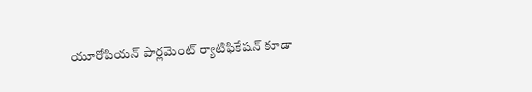యూరోపియన్‌ పార్లమెంట్‌ ర్యాటిఫికేషన్‌ కూడా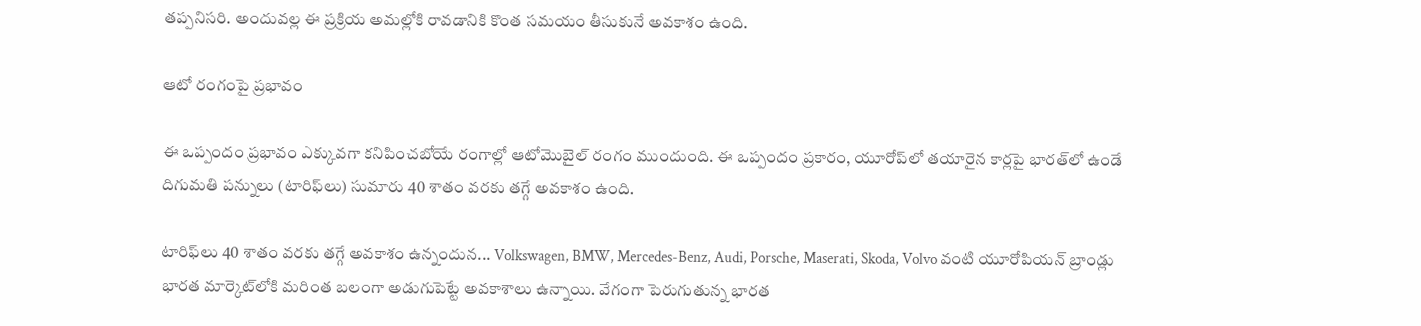తప్పనిసరి. అందువల్ల ఈ ప్రక్రియ అమల్లోకి రావడానికి కొంత సమయం తీసుకునే అవకాశం ఉంది.

ఆటో రంగంపై ప్రభావం

ఈ ఒప్పందం ప్రభావం ఎక్కువగా కనిపించబోయే రంగాల్లో ఆటోమొబైల్‌ రంగం ముందుంది. ఈ ఒప్పందం ప్రకారం, యూరోప్‌లో తయారైన కార్లపై భారత్‌లో ఉండే దిగుమతి పన్నులు (టారిఫ్‌లు) సుమారు 40 శాతం వరకు తగ్గే అవకాశం ఉంది.

టారిఫ్‌లు 40 శాతం వరకు తగ్గే అవకాశం ఉన్నందున... Volkswagen, BMW, Mercedes-Benz, Audi, Porsche, Maserati, Skoda, Volvo వంటి యూరోపియన్‌ బ్రాండ్లు భారత మార్కెట్‌లోకి మరింత బలంగా అడుగుపెట్టే అవకాశాలు ఉన్నాయి. వేగంగా పెరుగుతున్న భారత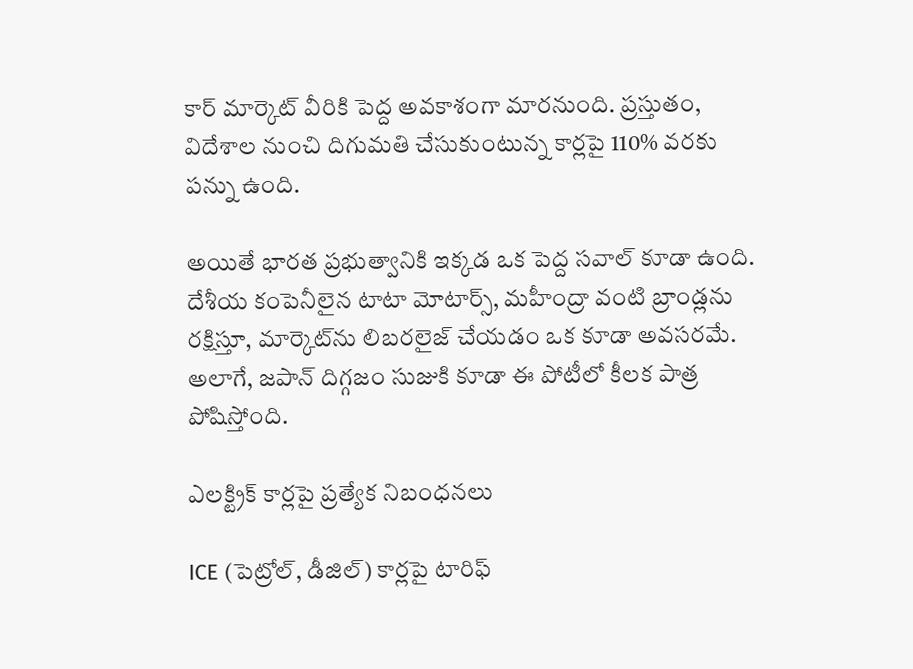కార్‌ మార్కెట్‌ వీరికి పెద్ద అవకాశంగా మారనుంది. ప్రస్తుతం, విదేశాల నుంచి దిగుమతి చేసుకుంటున్న కార్లపై 110% వరకు పన్ను ఉంది.

అయితే భారత ప్రభుత్వానికి ఇక్కడ ఒక పెద్ద సవాల్‌ కూడా ఉంది. దేశీయ కంపెనీలైన టాటా మోటార్స్‌, మహీంద్రా వంటి బ్రాండ్లను రక్షిస్తూ, మార్కెట్‌ను లిబరలైజ్‌ చేయడం ఒక కూడా అవసరమే. అలాగే, జపాన్‌ దిగ్గజం సుజుకి కూడా ఈ పోటీలో కీలక పాత్ర పోషిస్తోంది.

ఎలక్ట్రిక్‌ కార్లపై ప్రత్యేక నిబంధనలు

ICE (పెట్రోల్‌, డీజిల్‌) కార్లపై టారిఫ్‌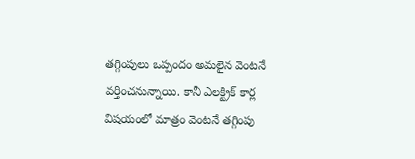తగ్గింపులు ఒప్పందం అమలైన వెంటనే వర్తించనున్నాయి. కానీ ఎలక్ట్రిక్‌ కార్ల విషయంలో మాత్రం వెంటనే తగ్గింపు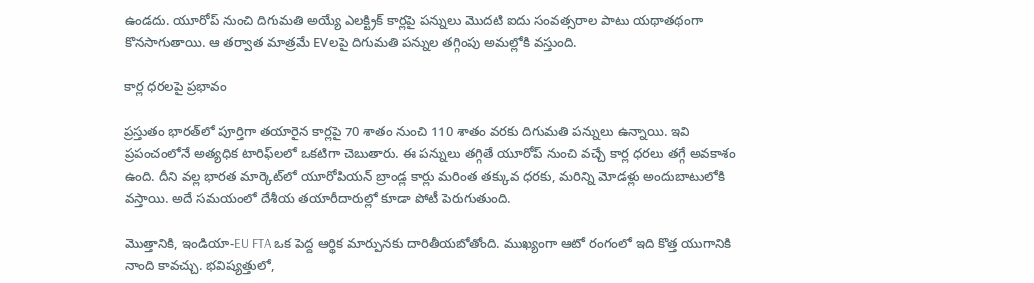ఉండదు. యూరోప్‌ నుంచి దిగుమతి అయ్యే ఎలక్ట్రిక్‌ కార్లపై పన్నులు మొదటి ఐదు సంవత్సరాల పాటు యథాతథంగా కొనసాగుతాయి. ఆ తర్వాత మాత్రమే EVలపై దిగుమతి పన్నుల తగ్గింపు అమల్లోకి వస్తుంది.

కార్ల ధరలపై ప్రభావం

ప్రస్తుతం భారత్‌లో పూర్తిగా తయారైన కార్లపై 70 శాతం నుంచి 110 శాతం వరకు దిగుమతి పన్నులు ఉన్నాయి. ఇవి ప్రపంచంలోనే అత్యధిక టారిఫ్‌లలో ఒకటిగా చెబుతారు. ఈ పన్నులు తగ్గితే యూరోప్‌ నుంచి వచ్చే కార్ల ధరలు తగ్గే అవకాశం ఉంది. దీని వల్ల భారత మార్కెట్‌లో యూరోపియన్‌ బ్రాండ్ల కార్లు మరింత తక్కువ ధరకు, మరిన్ని మోడళ్లు అందుబాటులోకి వస్తాయి. అదే సమయంలో దేశీయ తయారీదారుల్లో కూడా పోటీ పెరుగుతుంది.

మొత్తానికి, ఇండియా-EU FTA ఒక పెద్ద ఆర్థిక మార్పునకు దారితీయబోతోంది. ముఖ్యంగా ఆటో రంగంలో ఇది కొత్త యుగానికి నాంది కావచ్చు. భవిష్యత్తులో,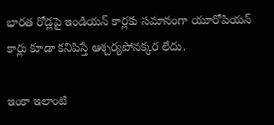భారత రోడ్లపై ఇండియన్‌ కార్లకు సమానంగా యూరోపియన్‌ కార్లు కూడా కనిపిస్తే ఆశ్చర్యపోనక్కర లేదు.

ఇంకా ఇలాంటి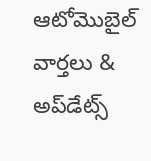ఆటోమొబైల్‌ వార్తలు & అప్‌డేట్స్‌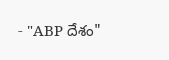- "ABP దేశం"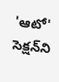'ఆటో' సెక్షన్‌ని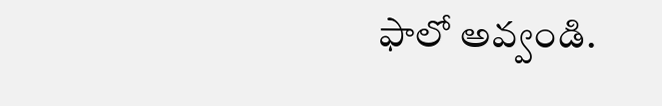ఫాలో అవ్వండి.